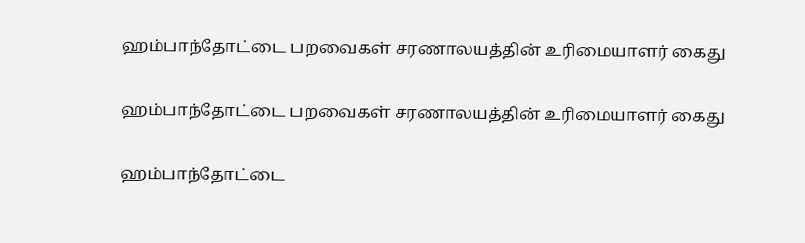ஹம்பாந்தோட்டை பறவைகள் சரணாலயத்தின் உரிமையாளர் கைது

ஹம்பாந்தோட்டை பறவைகள் சரணாலயத்தின் உரிமையாளர் கைது

ஹம்பாந்தோட்டை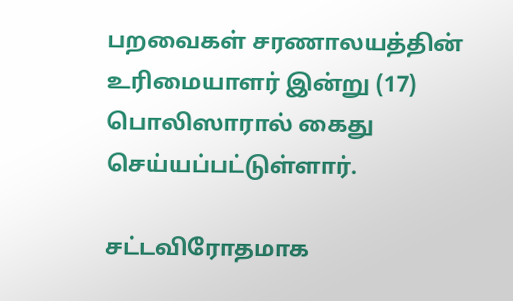பறவைகள் சரணாலயத்தின் உரிமையாளர் இன்று (17) பொலிஸாரால் கைது செய்யப்பட்டுள்ளார்.

சட்டவிரோதமாக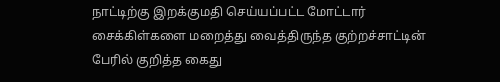நாட்டிற்கு இறக்குமதி செய்யப்பட்ட மோட்டார் சைக்கிள்களை மறைத்து வைத்திருந்த குற்றச்சாட்டின் பேரில் குறித்த கைது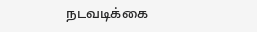நடவடிக்கை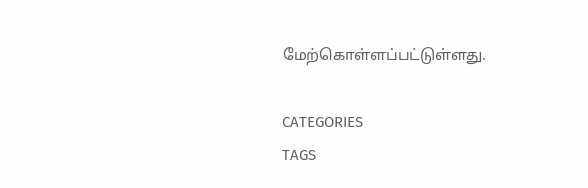மேற்கொள்ளப்பட்டுள்ளது.

CATEGORIES
TAGS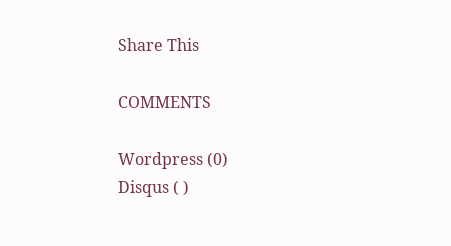Share This

COMMENTS

Wordpress (0)
Disqus ( )